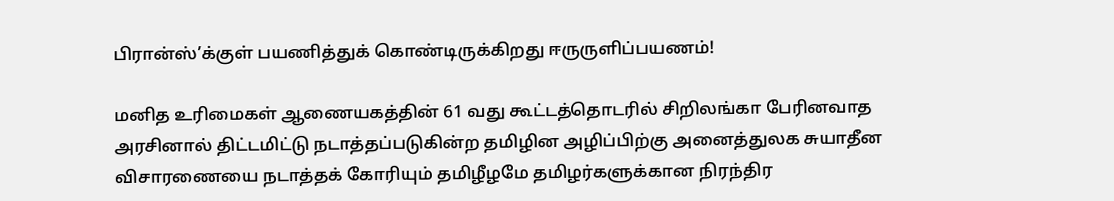பிரான்ஸ்’க்குள் பயணித்துக் கொண்டிருக்கிறது ஈருருளிப்பயணம்!

மனித உரிமைகள் ஆணையகத்தின் 61 வது கூட்டத்தொடரில் சிறிலங்கா பேரினவாத அரசினால் திட்டமிட்டு நடாத்தப்படுகின்ற தமிழின அழிப்பிற்கு அனைத்துலக சுயாதீன விசாரணையை நடாத்தக் கோரியும் தமிழீழமே தமிழர்களுக்கான நிரந்திர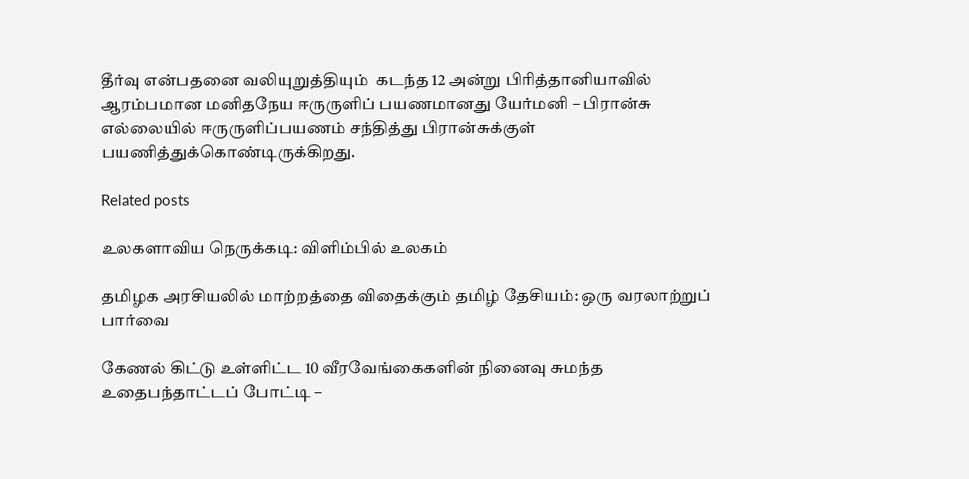தீர்வு என்பதனை வலியுறுத்தியும்  கடந்த 12 அன்று பிரித்தானியாவில் ஆரம்பமான மனிதநேய ஈருருளிப் பயணமானது யேர்மனி – பிரான்சு எல்லையில் ஈருருளிப்பயணம் சந்தித்து பிரான்சுக்குள் பயணித்துக்கொண்டிருக்கிறது.

Related posts

உலகளாவிய நெருக்கடி: விளிம்பில் உலகம்

தமிழக அரசியலில் மாற்றத்தை விதைக்கும் தமிழ் தேசியம்: ஒரு வரலாற்றுப் பார்வை

கேணல் கிட்டு உள்ளிட்ட 10 வீரவேங்கைகளின் நினைவு சுமந்த உதைபந்தாட்டப் போட்டி –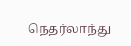நெதர்லாந்து